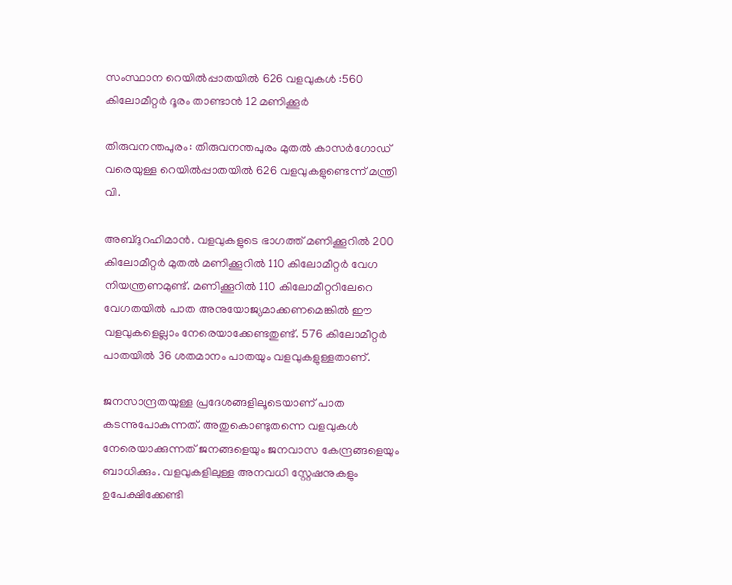സംസ്ഥാന റെയില്‍പ്പാതയില്‍ 626 വളവുകള്‍ :560 കിലോമീറ്റര്‍ ദൂരം താണ്ടാന്‍ 12 മണിക്കൂര്‍

തിരുവനന്തപുരം: തിരുവനന്തപുരം മുതല്‍ കാസര്‍ഗോഡ് വരെയുള്ള റെയില്‍പ്പാതയില്‍ 626 വളവുകളുണ്ടെന്ന് മന്ത്രി വി.

അബ്ദുറഹിമാന്‍. വളവുകളുടെ ഭാഗത്ത് മണിക്കൂറില്‍ 200 കിലോമീറ്റര്‍ മുതല്‍ മണിക്കൂറില്‍ 110 കിലോമീറ്റര്‍ വേഗ നിയന്ത്രണമുണ്ട്. മണിക്കൂറില്‍ 110 കിലോമീറ്ററിലേറെ വേഗതയില്‍ പാത അനുയോജ്യമാക്കണമെങ്കില്‍ ഈ വളവുകളെല്ലാം നേരെയാക്കേണ്ടതുണ്ട്. 576 കിലോമീറ്റര്‍ പാതയില്‍ 36 ശതമാനം പാതയും വളവുകളുള്ളതാണ്.

ജനസാന്ദ്രതയുള്ള പ്രദേശങ്ങളിലൂടെയാണ് പാത കടന്നുപോകുന്നത്. അതുകൊണ്ടുതന്നെ വളവുകള്‍ നേരെയാക്കുന്നത് ജനങ്ങളെയും ജനവാസ കേന്ദ്രങ്ങളെയും ബാധിക്കും. വളവുകളിലുള്ള അനവധി സ്റ്റേഷനുകളും ഉപേക്ഷിക്കേണ്ടി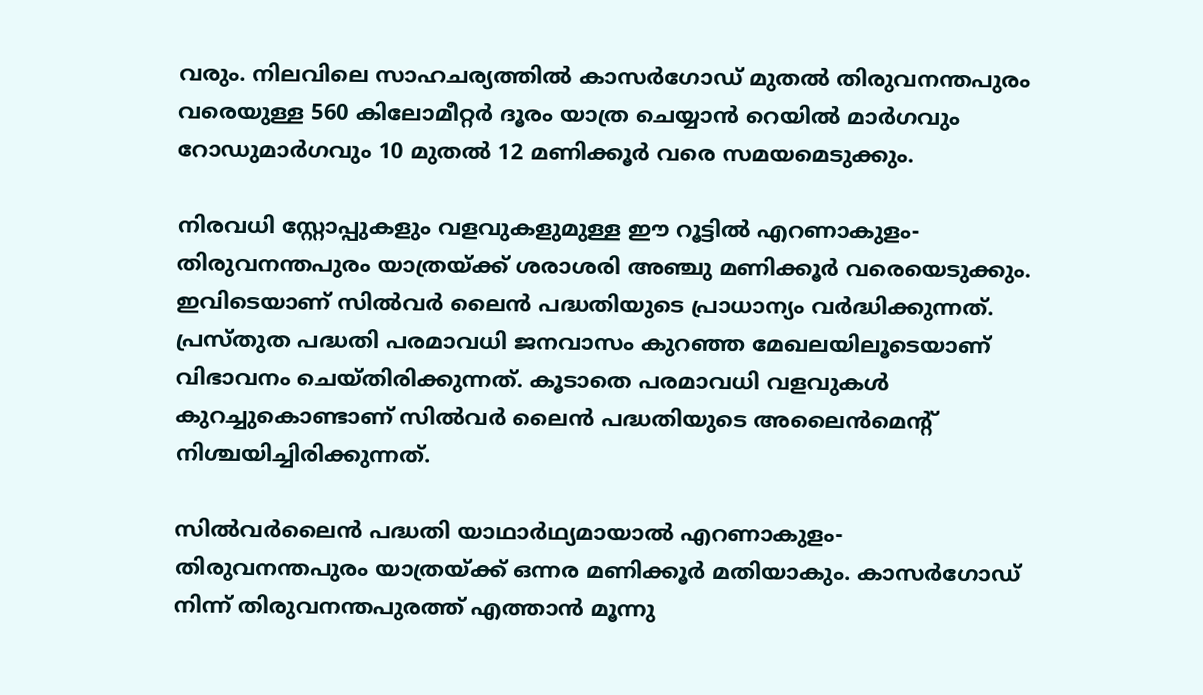വരും. നിലവിലെ സാഹചര്യത്തില്‍ കാസര്‍ഗോഡ് മുതല്‍ തിരുവനന്തപുരം വരെയുള്ള 560 കിലോമീറ്റര്‍ ദൂരം യാത്ര ചെയ്യാന്‍ റെയില്‍ മാര്‍ഗവും റോഡുമാര്‍ഗവും 10 മുതല്‍ 12 മണിക്കൂര്‍ വരെ സമയമെടുക്കും.

നിരവധി സ്റ്റോപ്പുകളും വളവുകളുമുള്ള ഈ റൂട്ടില്‍ എറണാകുളം-തിരുവനന്തപുരം യാത്രയ്ക്ക് ശരാശരി അഞ്ചു മണിക്കൂര്‍ വരെയെടുക്കും. ഇവിടെയാണ് സില്‍വര്‍ ലൈന്‍ പദ്ധതിയുടെ പ്രാധാന്യം വര്‍ദ്ധിക്കുന്നത്. പ്രസ്തുത പദ്ധതി പരമാവധി ജനവാസം കുറഞ്ഞ മേഖലയിലൂടെയാണ് വിഭാവനം ചെയ്തിരിക്കുന്നത്. കൂടാതെ പരമാവധി വളവുകള്‍ കുറച്ചുകൊണ്ടാണ് സില്‍വര്‍ ലൈന്‍ പദ്ധതിയുടെ അലൈന്‍മെന്റ് നിശ്ചയിച്ചിരിക്കുന്നത്.

സില്‍വര്‍ലൈന്‍ പദ്ധതി യാഥാര്‍ഥ്യമായാല്‍ എറണാകുളം-തിരുവനന്തപുരം യാത്രയ്ക്ക് ഒന്നര മണിക്കൂര്‍ മതിയാകും. കാസര്‍ഗോഡ് നിന്ന് തിരുവനന്തപുരത്ത് എത്താന്‍ മൂന്നു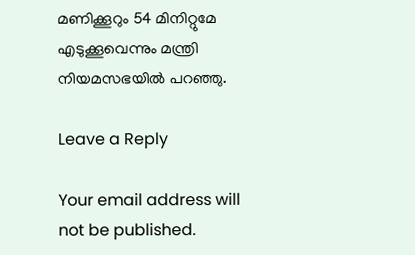മണിക്കൂറും 54 മിനിറ്റുമേ എടുക്കൂവെന്നും മന്ത്രി നിയമസഭയില്‍ പറഞ്ഞു.

Leave a Reply

Your email address will not be published.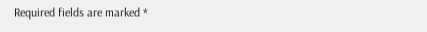Required fields are marked *